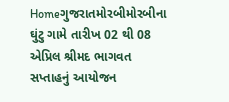Homeગુજરાતમોરબીમોરબીના ઘુંટુ ગામે તારીખ 02 થી 08 એપ્રિલ શ્રીમદ ભાગવત સપ્તાહનું આયોજન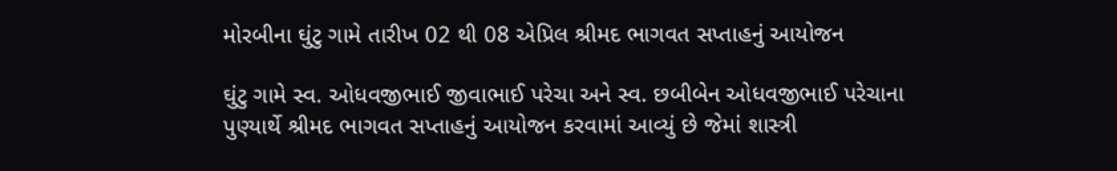મોરબીના ઘુંટુ ગામે તારીખ 02 થી 08 એપ્રિલ શ્રીમદ ભાગવત સપ્તાહનું આયોજન

ઘુંટુ ગામે સ્વ. ઓધવજીભાઈ જીવાભાઈ પરેચા અને સ્વ. છબીબેન ઓધવજીભાઈ પરેચાના પુણ્યાર્થે શ્રીમદ ભાગવત સપ્તાહનું આયોજન કરવામાં આવ્યું છે જેમાં શાસ્ત્રી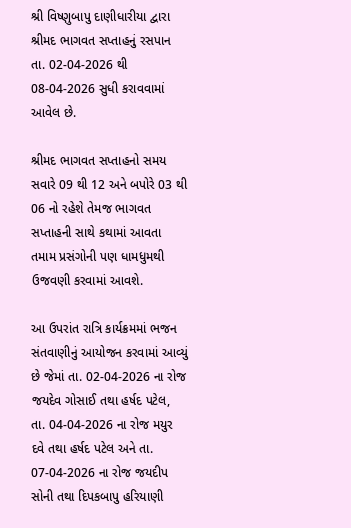શ્રી વિષ્ણુબાપુ દાણીધારીયા દ્વારા શ્રીમદ ભાગવત સપ્તાહનું રસપાન તા. 02-04-2026 થી 08-04-2026 સુધી કરાવવામાં આવેલ છે.

શ્રીમદ ભાગવત સપ્તાહનો સમય સવારે 09 થી 12 અને બપોરે 03 થી 06 નો રહેશે તેમજ ભાગવત સપ્તાહની સાથે કથામાં આવતા તમામ પ્રસંગોની પણ ધામધુમથી ઉજવણી કરવામાં આવશે.

આ ઉપરાંત રાત્રિ કાર્યક્રમમાં ભજન સંતવાણીનું આયોજન કરવામાં આવ્યું છે જેમાં તા. 02-04-2026 ના રોજ જયદેવ ગોસાઈ તથા હર્ષદ પટેલ, તા. 04-04-2026 ના રોજ મયુર દવે તથા હર્ષદ પટેલ અને તા. 07-04-2026 ના રોજ જયદીપ સોની તથા દિપકબાપુ હરિયાણી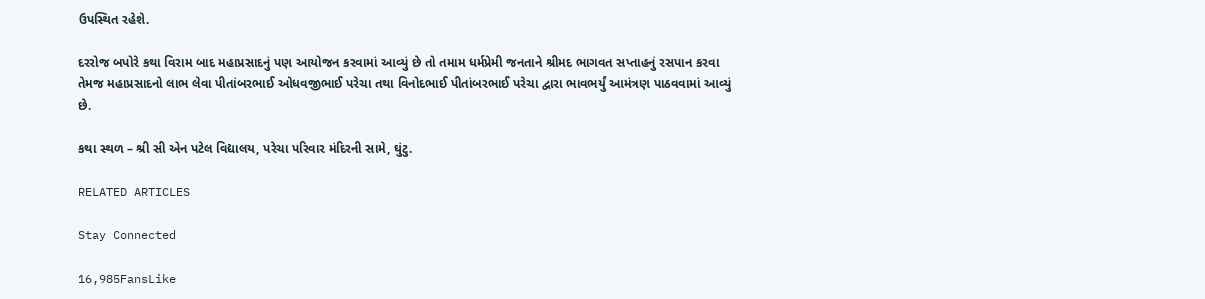ઉપસ્થિત રહેશે.

દરરોજ બપોરે કથા વિરામ બાદ મહાપ્રસાદનું પણ આયોજન કરવામાં આવ્યું છે તો તમામ ધર્મપ્રેમી જનતાને શ્રીમદ ભાગવત સપ્તાહનું રસપાન કરવા તેમજ મહાપ્રસાદનો લાભ લેવા પીતાંબરભાઈ ઓધવજીભાઈ પરેચા તથા વિનોદભાઈ પીતાંબરભાઈ પરેચા દ્વારા ભાવભર્યું આમંત્રણ પાઠવવામાં આવ્યું છે.

કથા સ્થળ – શ્રી સી એન પટેલ વિદ્યાલય, પરેચા પરિવાર મંદિરની સામે, ઘુંટુ.

RELATED ARTICLES

Stay Connected

16,985FansLike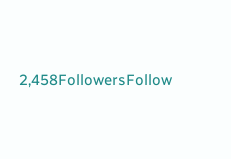2,458FollowersFollow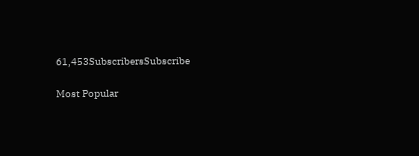61,453SubscribersSubscribe

Most Popular